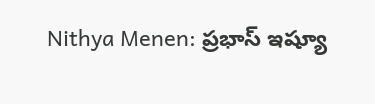Nithya Menen: ప్రభాస్‌ ఇష్యూ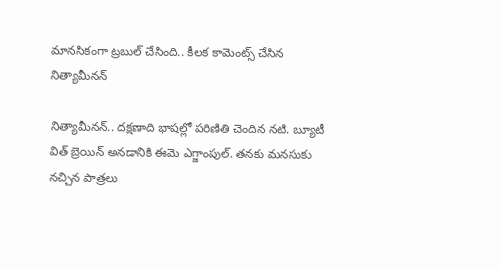మానసికంగా ట్రబుల్‌ చేసింది.. కీలక కామెంట్స్ చేసిన నిత్యామీనన్

నిత్యామీనన్.. దక్షణాది భాషల్లో పరిణితి చెందిన నటి. బ్యూటీ విత్ బ్రెయిన్ అనడానికి ఈమె ఎగ్జాంపుల్. తనకు మనసుకు నచ్చిన పాత్రలు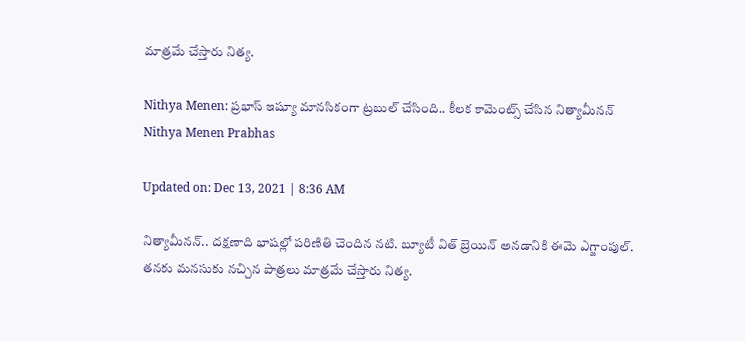మాత్రమే చేస్తారు నిత్య.

Nithya Menen: ప్రభాస్‌ ఇష్యూ మానసికంగా ట్రబుల్‌ చేసింది.. కీలక కామెంట్స్ చేసిన నిత్యామీనన్
Nithya Menen Prabhas

Updated on: Dec 13, 2021 | 8:36 AM

నిత్యామీనన్.. దక్షణాది భాషల్లో పరిణితి చెందిన నటి. బ్యూటీ విత్ బ్రెయిన్ అనడానికి ఈమె ఎగ్జాంపుల్. తనకు మనసుకు నచ్చిన పాత్రలు మాత్రమే చేస్తారు నిత్య.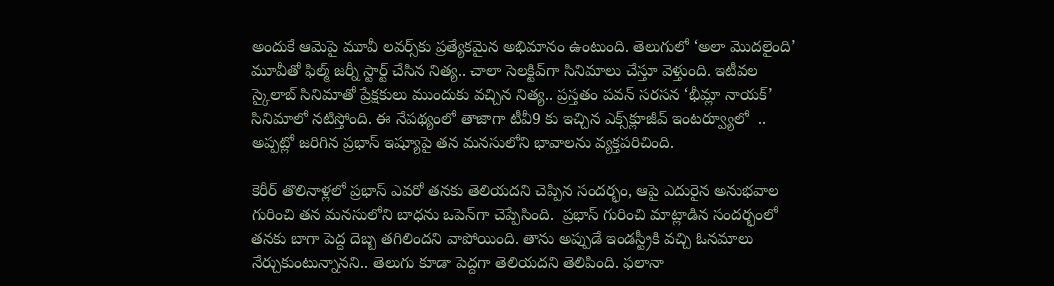అందుకే ఆమెపై మూవీ లవర్స్‌కు ప్రత్యేకమైన అభిమానం ఉంటుంది. తెలుగులో ‘అలా మొదలైంది’ మూవీతో ఫిల్మ్ జర్నీ స్టార్ట్ చేసిన నిత్య.. చాలా సెలక్టివ్‌గా సినిమాలు చేస్తూ వెళ్తుంది. ఇటీవల స్కైలాబ్ సినిమాతో ప్రేక్షకులు ముందుకు వచ్చిన నిత్య.. ప్రస్తతం పవన్ సరసన ‘భీమ్లా నాయక్’ సినిమాలో నటిస్తోంది. ఈ నేపథ్యంలో తాజాగా టీవీ9 కు ఇచ్చిన ఎక్స్‌క్లూజీవ్ ఇంటర్వ్యూలో  .. అప్పట్లో జరిగిన ప్రభాస్ ఇష్యూపై తన మనసులోని భావాలను వ్యక్తపరిచింది.

కెరీర్ తొలినాళ్లలో ప్రభాస్ ఎవరో తనకు తెలియదని చెప్పిన సందర్భం, ఆపై ఎదురైన అనుభవాల గురించి తన మనసులోని బాధను ఒపెన్‌గా చెప్పేసింది.  ప్రభాస్ గురించి మాట్లాడిన సందర్భంలో  తనకు బాగా పెద్ద దెబ్బ తగిలిందని వాపోయింది. తాను అప్పుడే ఇండస్ట్రీకి వచ్చి ఓనమాలు నేర్చుకుంటున్నానని.. తెలుగు కూడా పెద్దగా తెలియదని తెలిపింది. ఫలానా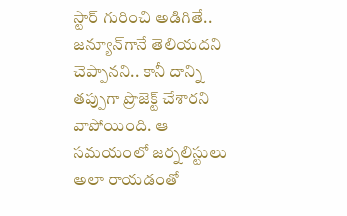స్టార్ గురించి అడిగితే.. జన్యూన్‌గానే తెలియదని చెప్పానని.. కానీ దాన్ని తప్పుగా ప్రొజెక్ట్ చేశారని వాపోయింది. ఆ సమయంలో జర్నలిస్టులు అలా రాయడంతో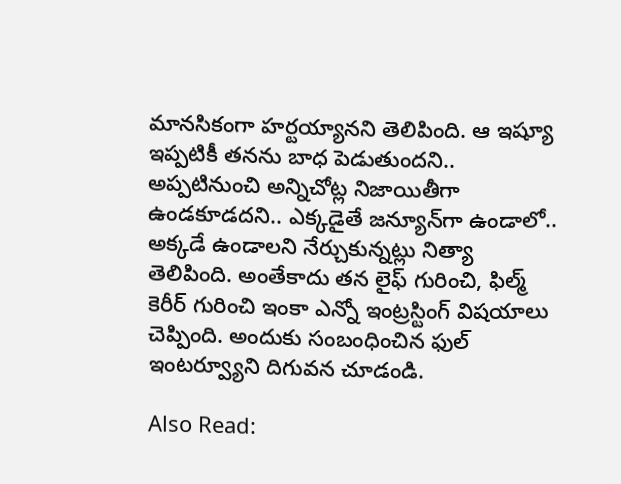మానసికంగా హర్టయ్యానని తెలిపింది. ఆ ఇష్యూ ఇప్పటికీ తనను బాధ పెడుతుందని.. అప్పటినుంచి అన్నిచోట్ల నిజాయితీగా ఉండకూడదని.. ఎక్కడైతే జన్యూన్‌గా ఉండాలో.. అక్కడే ఉండాలని నేర్చుకున్నట్లు నిత్యా తెలిపింది. అంతేకాదు తన లైఫ్ గురించి, ఫిల్మ్ కెరీర్ గురించి ఇంకా ఎన్నో ఇంట్రస్టింగ్ విషయాలు చెప్పింది. అందుకు సంబంధించిన ఫుల్ ఇంటర్వ్యూని దిగువన చూడండి.

Also Read: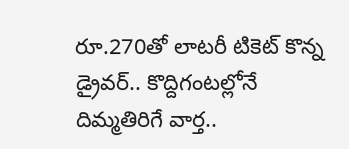రూ.270తో లాటరీ టికెట్ కొన్న డ్రైవర్.. కొద్దిగంటల్లోనే దిమ్మతిరిగే వార్త..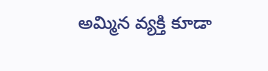అమ్మిన వ్యక్తి కూడా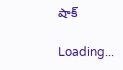షాక్

Loading...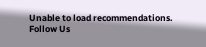Unable to load recommendations.
Follow Us